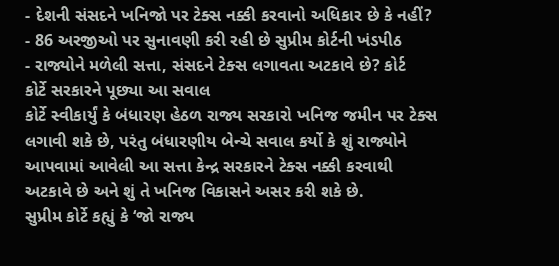- દેશની સંસદને ખનિજો પર ટેક્સ નક્કી કરવાનો અધિકાર છે કે નહીં?
- 86 અરજીઓ પર સુનાવણી કરી રહી છે સુપ્રીમ કોર્ટની ખંડપીઠ
- રાજ્યોને મળેલી સત્તા, સંસદને ટેક્સ લગાવતા અટકાવે છે? કોર્ટ
કોર્ટે સરકારને પૂછ્યા આ સવાલ
કોર્ટે સ્વીકાર્યું કે બંધારણ હેઠળ રાજ્ય સરકારો ખનિજ જમીન પર ટેક્સ લગાવી શકે છે, પરંતુ બંધારણીય બેન્ચે સવાલ કર્યો કે શું રાજ્યોને આપવામાં આવેલી આ સત્તા કેન્દ્ર સરકારને ટેક્સ નક્કી કરવાથી અટકાવે છે અને શું તે ખનિજ વિકાસને અસર કરી શકે છે.
સુપ્રીમ કોર્ટે કહ્યું કે ‘જો રાજ્ય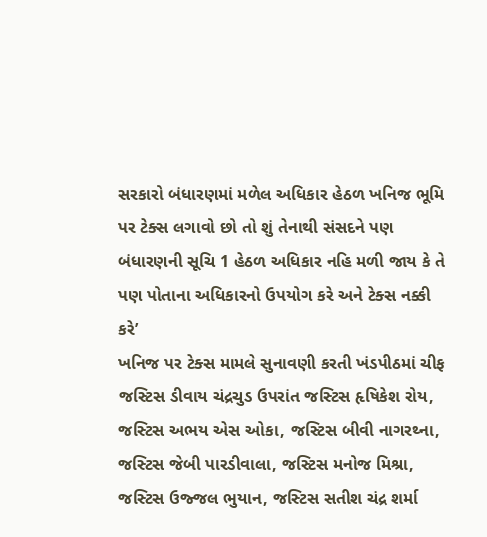સરકારો બંધારણમાં મળેલ અધિકાર હેઠળ ખનિજ ભૂમિ પર ટેક્સ લગાવો છો તો શું તેનાથી સંસદને પણ બંધારણની સૂચિ 1 હેઠળ અધિકાર નહિ મળી જાય કે તે પણ પોતાના અધિકારનો ઉપયોગ કરે અને ટેક્સ નક્કી કરે’
ખનિજ પર ટેક્સ મામલે સુનાવણી કરતી ખંડપીઠમાં ચીફ જસ્ટિસ ડીવાય ચંદ્રચુડ ઉપરાંત જસ્ટિસ હૃષિકેશ રોય, જસ્ટિસ અભય એસ ઓકા, જસ્ટિસ બીવી નાગરથ્ના, જસ્ટિસ જેબી પારડીવાલા, જસ્ટિસ મનોજ મિશ્રા, જસ્ટિસ ઉજ્જલ ભુયાન, જસ્ટિસ સતીશ ચંદ્ર શર્મા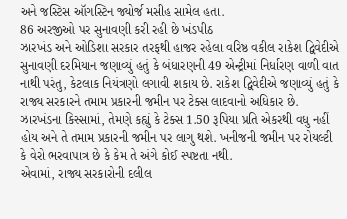અને જસ્ટિસ ઑગસ્ટિન જ્યોર્જ મસીહ સામેલ હતા.
86 અરજીઓ પર સુનાવણી કરી રહી છે ખંડપીઠ
ઝારખંડ અને ઓડિશા સરકાર તરફથી હાજર રહેલા વરિષ્ઠ વકીલ રાકેશ દ્વિવેદીએ સુનાવણી દરમિયાન જણાવ્યું હતું કે બંધારણની 49 એન્ટ્રીમાં નિર્ધારણ વાળી વાત નાથી પરંતુ, કેટલાક નિયંત્રણો લગાવી શકાય છે. રાકેશ દ્વિવેદીએ જણાવ્યું હતું કે રાજ્ય સરકારને તમામ પ્રકારની જમીન પર ટેક્સ લાદવાનો અધિકાર છે. ઝારખંડના કિસ્સામાં, તેમણે કહ્યું કે ટેક્સ 1.50 રૂપિયા પ્રતિ એકરથી વધુ નહીં હોય અને તે તમામ પ્રકારની જમીન પર લાગુ થશે. ખનીજની જમીન પર રોયલ્ટી કે વેરો ભરવાપાત્ર છે કે કેમ તે અંગે કોઈ સ્પષ્ટતા નથી.
એવામાં, રાજ્ય સરકારોની દલીલ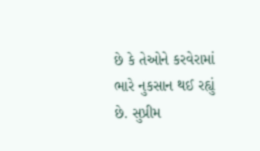છે કે તેઓને કરવેરામાં ભારે નુકસાન થઈ રહ્યું છે. સુપ્રીમ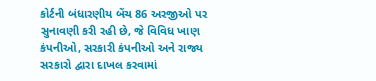કોર્ટની બંધારણીય બેંચ 86 અરજીઓ પર સુનાવણી કરી રહી છે, જે વિવિધ ખાણ કંપનીઓ, સરકારી કંપનીઓ અને રાજ્ય સરકારો દ્વારા દાખલ કરવામાં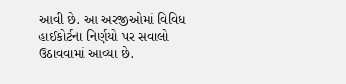આવી છે. આ અરજીઓમાં વિવિધ હાઈકોર્ટના નિર્ણયો પર સવાલો ઉઠાવવામાં આવ્યા છે.